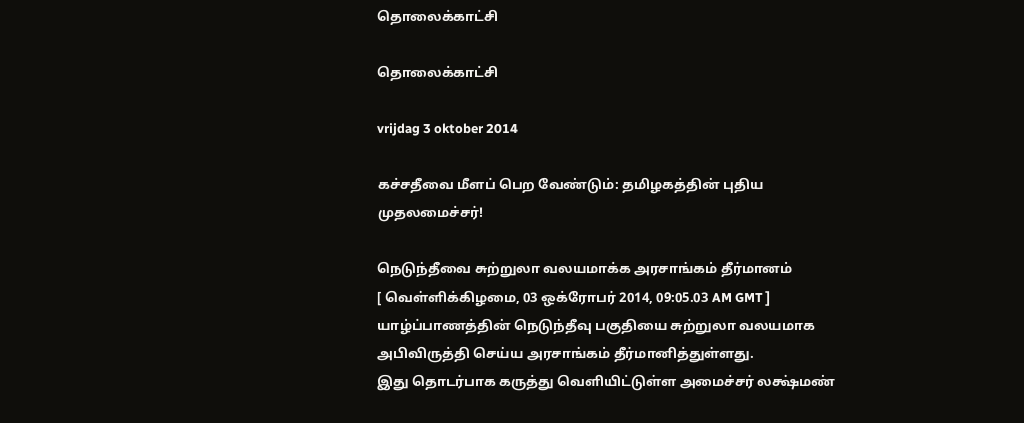தொலைக்காட்சி

தொலைக்காட்சி

vrijdag 3 oktober 2014

கச்சதீவை மீளப் பெற வேண்டும்: தமிழகத்தின் புதிய முதலமைச்சர்!

நெடுந்தீவை சுற்றுலா வலயமாக்க அரசாங்கம் தீர்மானம்
[ வெள்ளிக்கிழமை, 03 ஒக்ரோபர் 2014, 09:05.03 AM GMT ]
யாழ்ப்பாணத்தின் நெடுந்தீவு பகுதியை சுற்றுலா வலயமாக அபிவிருத்தி செய்ய அரசாங்கம் தீர்மானித்துள்ளது.
இது தொடர்பாக கருத்து வெளியிட்டுள்ள அமைச்சர் லக்ஷ்மண்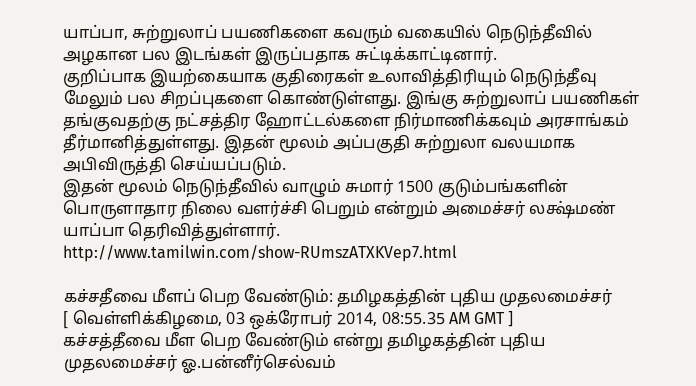யாப்பா, சுற்றுலாப் பயணிகளை கவரும் வகையில் நெடுந்தீவில் அழகான பல இடங்கள் இருப்பதாக சுட்டிக்காட்டினார்.
குறிப்பாக இயற்கையாக குதிரைகள் உலாவித்திரியும் நெடுந்தீவு மேலும் பல சிறப்புகளை கொண்டுள்ளது. இங்கு சுற்றுலாப் பயணிகள் தங்குவதற்கு நட்சத்திர ஹோட்டல்களை நிர்மாணிக்கவும் அரசாங்கம் தீர்மானித்துள்ளது. இதன் மூலம் அப்பகுதி சுற்றுலா வலயமாக அபிவிருத்தி செய்யப்படும்.
இதன் மூலம் நெடுந்தீவில் வாழும் சுமார் 1500 குடும்பங்களின் பொருளாதார நிலை வளர்ச்சி பெறும் என்றும் அமைச்சர் லக்ஷ்மண் யாப்பா தெரிவித்துள்ளார்.
http://www.tamilwin.com/show-RUmszATXKVep7.html

கச்சதீவை மீளப் பெற வேண்டும்: தமிழகத்தின் புதிய முதலமைச்சர்
[ வெள்ளிக்கிழமை, 03 ஒக்ரோபர் 2014, 08:55.35 AM GMT ]
கச்சத்தீவை மீள பெற வேண்டும் என்று தமிழகத்தின் புதிய முதலமைச்சர் ஓ.பன்னீர்செல்வம்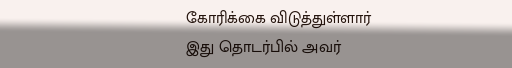கோரிக்கை விடுத்துள்ளார்
இது தொடர்பில் அவர்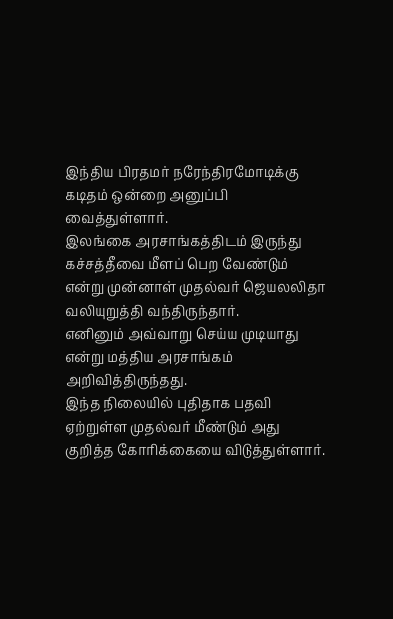இந்திய பிரதமர் நரேந்திரமோடிக்கு கடிதம் ஒன்றை அனுப்பி வைத்துள்ளார்.
இலங்கை அரசாங்கத்திடம் இருந்து கச்சத்தீவை மீளப் பெற வேண்டும் என்று முன்னாள் முதல்வர் ஜெயலலிதா வலியுறுத்தி வந்திருந்தார்.
எனினும் அவ்வாறு செய்ய முடியாது என்று மத்திய அரசாங்கம் அறிவித்திருந்தது.
இந்த நிலையில் புதிதாக பதவி ஏற்றுள்ள முதல்வர் மீண்டும் அது குறித்த கோரிக்கையை விடுத்துள்ளார்.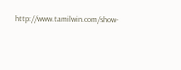http://www.tamilwin.com/show-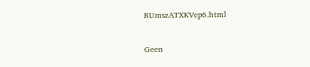RUmszATXKVep6.html

Geen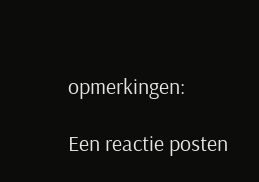opmerkingen:

Een reactie posten